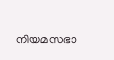നിയമസഭാ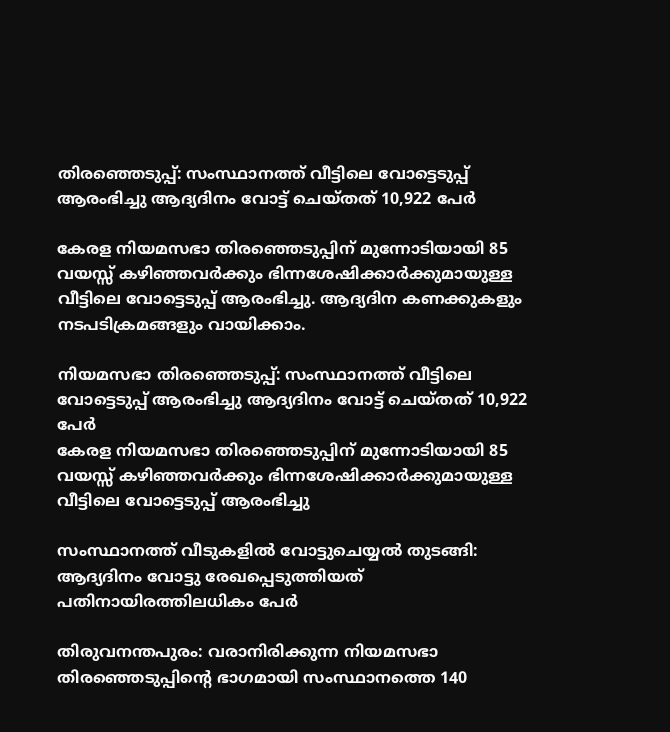തിരഞ്ഞെടുപ്പ്: സംസ്ഥാനത്ത് വീട്ടിലെ വോട്ടെടുപ്പ് ആരംഭിച്ചു ആദ്യദിനം വോട്ട് ചെയ്തത് 10,922 പേർ

കേരള നിയമസഭാ തിരഞ്ഞെടുപ്പിന് മുന്നോടിയായി 85 വയസ്സ് കഴിഞ്ഞവർക്കും ഭിന്നശേഷിക്കാർക്കുമായുള്ള വീട്ടിലെ വോട്ടെടുപ്പ് ആരംഭിച്ചു. ആദ്യദിന കണക്കുകളും നടപടിക്രമങ്ങളും വായിക്കാം.

നിയമസഭാ തിരഞ്ഞെടുപ്പ്: സംസ്ഥാനത്ത് വീട്ടിലെ വോട്ടെടുപ്പ് ആരംഭിച്ചു ആദ്യദിനം വോട്ട് ചെയ്തത് 10,922 പേർ
കേരള നിയമസഭാ തിരഞ്ഞെടുപ്പിന് മുന്നോടിയായി 85 വയസ്സ് കഴിഞ്ഞവർക്കും ഭിന്നശേഷിക്കാർക്കുമായുള്ള വീട്ടിലെ വോട്ടെടുപ്പ് ആരംഭിച്ചു

സംസ്ഥാനത്ത് വീടുകളിൽ വോട്ടുചെയ്യൽ തുടങ്ങി: ആദ്യദിനം വോട്ടു രേഖപ്പെടുത്തിയത് പതിനായിരത്തിലധികം പേർ

തിരുവനന്തപുരം: വരാനിരിക്കുന്ന നിയമസഭാ തിരഞ്ഞെടുപ്പിന്റെ ഭാഗമായി സംസ്ഥാനത്തെ 140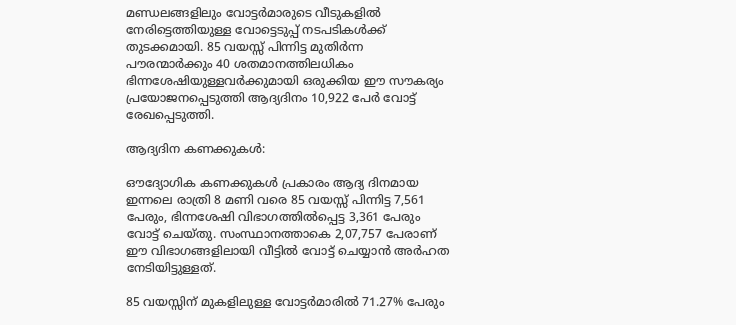മണ്ഡലങ്ങളിലും വോട്ടർമാരുടെ വീടുകളിൽ നേരിട്ടെത്തിയുള്ള വോട്ടെടുപ്പ് നടപടികൾക്ക് തുടക്കമായി. 85 വയസ്സ് പിന്നിട്ട മുതിർന്ന പൗരന്മാർക്കും 40 ശതമാനത്തിലധികം ഭിന്നശേഷിയുള്ളവർക്കുമായി ഒരുക്കിയ ഈ സൗകര്യം പ്രയോജനപ്പെടുത്തി ആദ്യദിനം 10,922 പേർ വോട്ട് രേഖപ്പെടുത്തി.

ആദ്യദിന കണക്കുകൾ:

ഔദ്യോഗിക കണക്കുകൾ പ്രകാരം ആദ്യ ദിനമായ ഇന്നലെ രാത്രി 8 മണി വരെ 85 വയസ്സ് പിന്നിട്ട 7,561 പേരും, ഭിന്നശേഷി വിഭാഗത്തിൽപ്പെട്ട 3,361 പേരും വോട്ട് ചെയ്തു. സംസ്ഥാനത്താകെ 2,07,757 പേരാണ് ഈ വിഭാഗങ്ങളിലായി വീട്ടിൽ വോട്ട് ചെയ്യാൻ അർഹത നേടിയിട്ടുള്ളത്.

85 വയസ്സിന് മുകളിലുള്ള വോട്ടർമാരിൽ 71.27% പേരും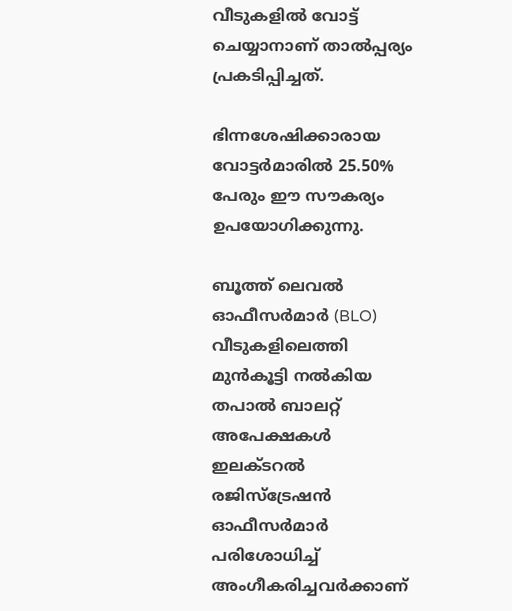വീടുകളിൽ വോട്ട് ചെയ്യാനാണ് താൽപ്പര്യം പ്രകടിപ്പിച്ചത്.

ഭിന്നശേഷിക്കാരായ വോട്ടർമാരിൽ 25.50% പേരും ഈ സൗകര്യം ഉപയോഗിക്കുന്നു.

ബൂത്ത് ലെവൽ ഓഫീസർമാർ (BLO) വീടുകളിലെത്തി മുൻകൂട്ടി നൽകിയ തപാൽ ബാലറ്റ് അപേക്ഷകൾ ഇലക്ടറൽ രജിസ്ട്രേഷൻ ഓഫീസർമാർ പരിശോധിച്ച് അംഗീകരിച്ചവർക്കാണ്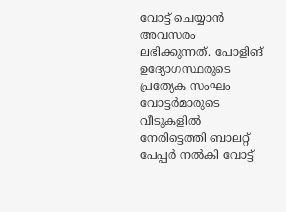വോട്ട് ചെയ്യാൻ അവസരം ലഭിക്കുന്നത്. പോളിങ് ഉദ്യോഗസ്ഥരുടെ പ്രത്യേക സംഘം വോട്ടർമാരുടെ വീടുകളിൽ നേരിട്ടെത്തി ബാലറ്റ് പേപ്പർ നൽകി വോട്ട്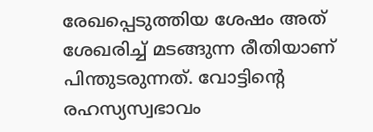രേഖപ്പെടുത്തിയ ശേഷം അത് ശേഖരിച്ച് മടങ്ങുന്ന രീതിയാണ് പിന്തുടരുന്നത്. വോട്ടിന്റെ രഹസ്യസ്വഭാവം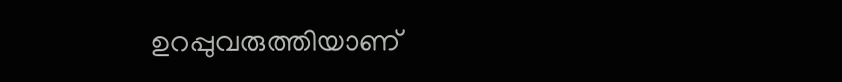ഉറപ്പുവരുത്തിയാണ്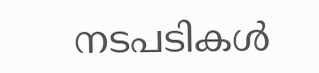നടപടികൾ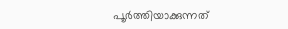പൂർത്തിയാക്കുന്നത്